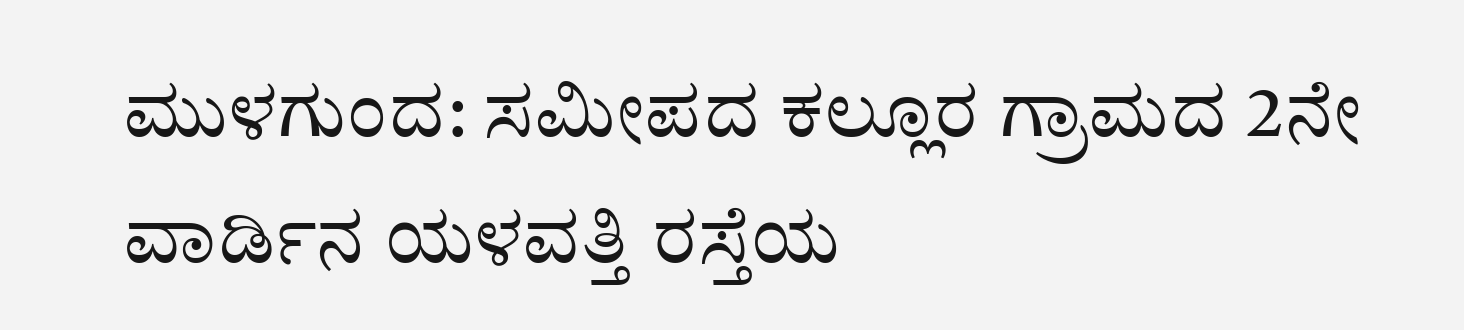ಮುಳಗುಂದ: ಸಮೀಪದ ಕಲ್ಲೂರ ಗ್ರಾಮದ 2ನೇ ವಾರ್ಡಿನ ಯಳವತ್ತಿ ರಸ್ತೆಯ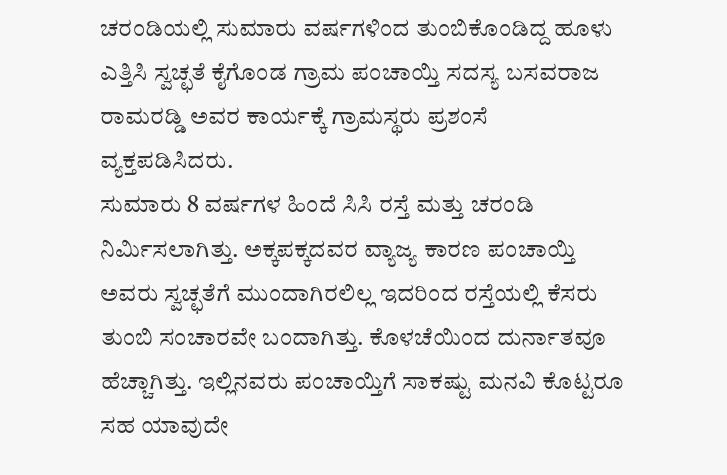ಚರಂಡಿಯಲ್ಲಿ ಸುಮಾರು ವರ್ಷಗಳಿಂದ ತುಂಬಿಕೊಂಡಿದ್ದ ಹೂಳು ಎತ್ತಿಸಿ ಸ್ವಚ್ಛತೆ ಕೈಗೊಂಡ ಗ್ರಾಮ ಪಂಚಾಯ್ತಿ ಸದಸ್ಯ ಬಸವರಾಜ ರಾಮರಡ್ಡಿ ಅವರ ಕಾರ್ಯಕ್ಕೆ ಗ್ರಾಮಸ್ಥರು ಪ್ರಶಂಸೆ ವ್ಯಕ್ತಪಡಿಸಿದರು.
ಸುಮಾರು 8 ವರ್ಷಗಳ ಹಿಂದೆ ಸಿಸಿ ರಸ್ತೆ ಮತ್ತು ಚರಂಡಿ ನಿರ್ಮಿಸಲಾಗಿತ್ತು. ಅಕ್ಕಪಕ್ಕದವರ ವ್ಯಾಜ್ಯ ಕಾರಣ ಪಂಚಾಯ್ತಿ ಅವರು ಸ್ವಚ್ಛತೆಗೆ ಮುಂದಾಗಿರಲಿಲ್ಲ ಇದರಿಂದ ರಸ್ತೆಯಲ್ಲಿ ಕೆಸರು ತುಂಬಿ ಸಂಚಾರವೇ ಬಂದಾಗಿತ್ತು. ಕೊಳಚೆಯಿಂದ ದುರ್ನಾತವೂ ಹೆಚ್ಚಾಗಿತ್ತು. ಇಲ್ಲಿನವರು ಪಂಚಾಯ್ತಿಗೆ ಸಾಕಷ್ಟು ಮನವಿ ಕೊಟ್ಟರೂ ಸಹ ಯಾವುದೇ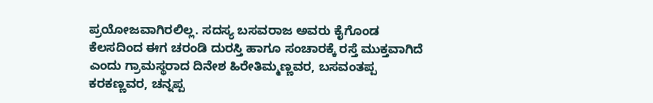ಪ್ರಯೋಜವಾಗಿರಲಿಲ್ಲ. ಸದಸ್ಯ ಬಸವರಾಜ ಅವರು ಕೈಗೊಂಡ ಕೆಲಸದಿಂದ ಈಗ ಚರಂಡಿ ದುರಸ್ತಿ ಹಾಗೂ ಸಂಚಾರಕ್ಕೆ ರಸ್ತೆ ಮುಕ್ತವಾಗಿದೆ ಎಂದು ಗ್ರಾಮಸ್ಥರಾದ ದಿನೇಶ ಹಿರೇತಿಮ್ಮಣ್ಣವರ, ಬಸವಂತಪ್ಪ ಕರಕಣ್ಣವರ, ಚನ್ನಪ್ಪ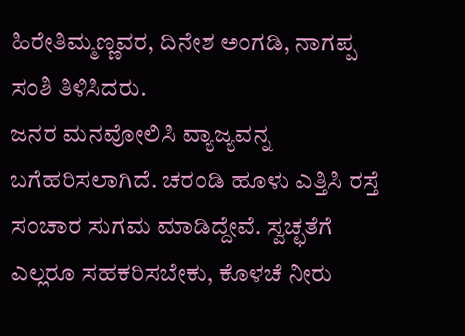ಹಿರೇತಿಮ್ಮಣ್ಣವರ, ದಿನೇಶ ಅಂಗಡಿ, ನಾಗಪ್ಪ ಸಂಶಿ ತಿಳಿಸಿದರು.
ಜನರ ಮನವೋಲಿಸಿ ವ್ಯಾಜ್ಯವನ್ನ ಬಗೆಹರಿಸಲಾಗಿದೆ. ಚರಂಡಿ ಹೂಳು ಎತ್ತಿಸಿ ರಸ್ತೆ ಸಂಚಾರ ಸುಗಮ ಮಾಡಿದ್ದೇವೆ. ಸ್ವಚ್ಛತೆಗೆ ಎಲ್ಲರೂ ಸಹಕರಿಸಬೇಕು, ಕೊಳಚೆ ನೀರು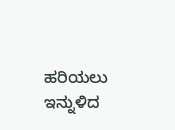ಹರಿಯಲು ಇನ್ನುಳಿದ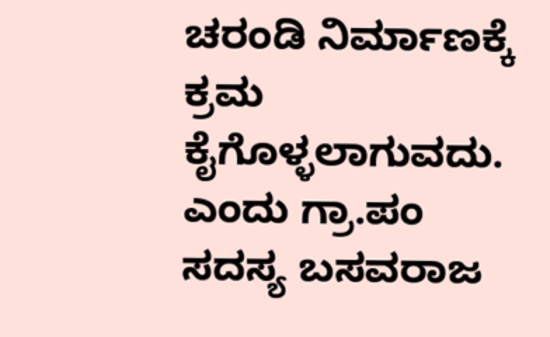ಚರಂಡಿ ನಿರ್ಮಾಣಕ್ಕೆ ಕ್ರಮ ಕೈಗೊಳ್ಳಲಾಗುವದು. ಎಂದು ಗ್ರಾ.ಪಂ ಸದಸ್ಯ ಬಸವರಾಜ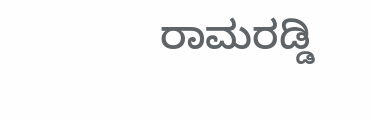ರಾಮರಡ್ಡಿ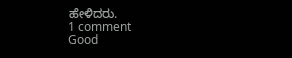ಹೇಳಿದರು.
1 comment
Good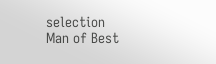selection
Man of Best